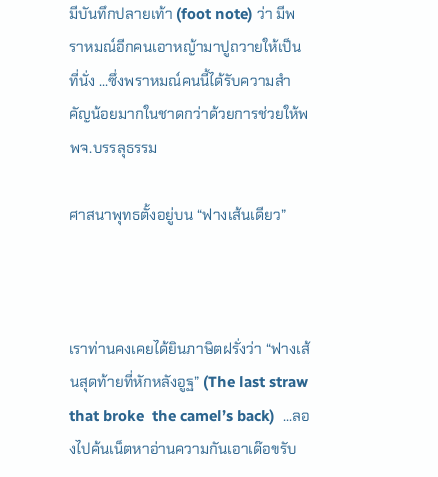มีบันทึกปลายเท้า (foot note) ว่า มีพราหมณ์อีกคนเอาหญ้ามาปูถวายให้เป็นที่นั่ง ...ซึ่งพราหมณ์คนนี้ได้รับความสำคัญน้อยมากในชาดกว่าด้วยการช่วยให้พพจ.บรรลุธรรม

ศาสนาพุทธตั้งอยู่บน “ฟางเส้นเดียว”



เราท่านคงเคยได้ยินภาษิตฝรั่งว่า “ฟางเส้นสุดท้ายที่หักหลังอูฐ” (The last straw that broke  the camel’s back)  ...ลองไปค้นเน็ตหาอ่านความกันเอาเด๊อขรับ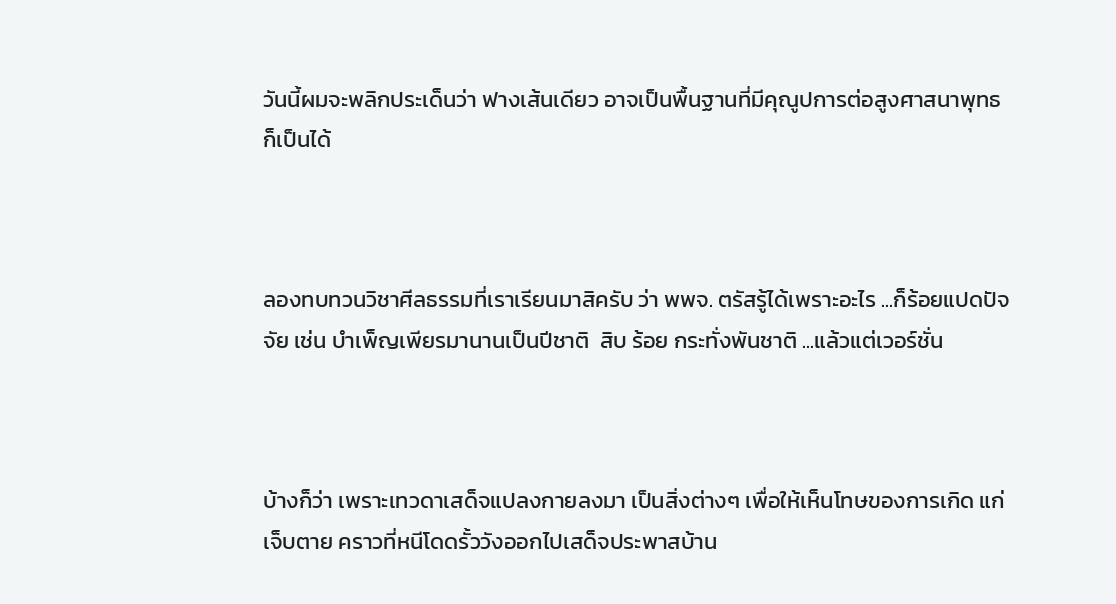วันนี้ผมจะพลิกประเด็นว่า ฟางเส้นเดียว อาจเป็นพื้นฐานที่มีคุณูปการต่อสูงศาสนาพุทธก็เป็นได้



ลองทบทวนวิชาศีลธรรมที่เราเรียนมาสิครับ ว่า พพจ. ตรัสรู้ได้เพราะอะไร ...ก็ร้อยแปดปัจจัย เช่น บำเพ็ญเพียรมานานเป็นปีชาติ  สิบ ร้อย กระทั่งพันชาติ ...แล้วแต่เวอร์ชั่น



บ้างก็ว่า เพราะเทวดาเสด็จแปลงกายลงมา เป็นสิ่งต่างๆ เพื่อให้เห็นโทษของการเกิด แก่ เจ็บตาย คราวที่หนีโดดรั้ววังออกไปเสด็จประพาสบ้าน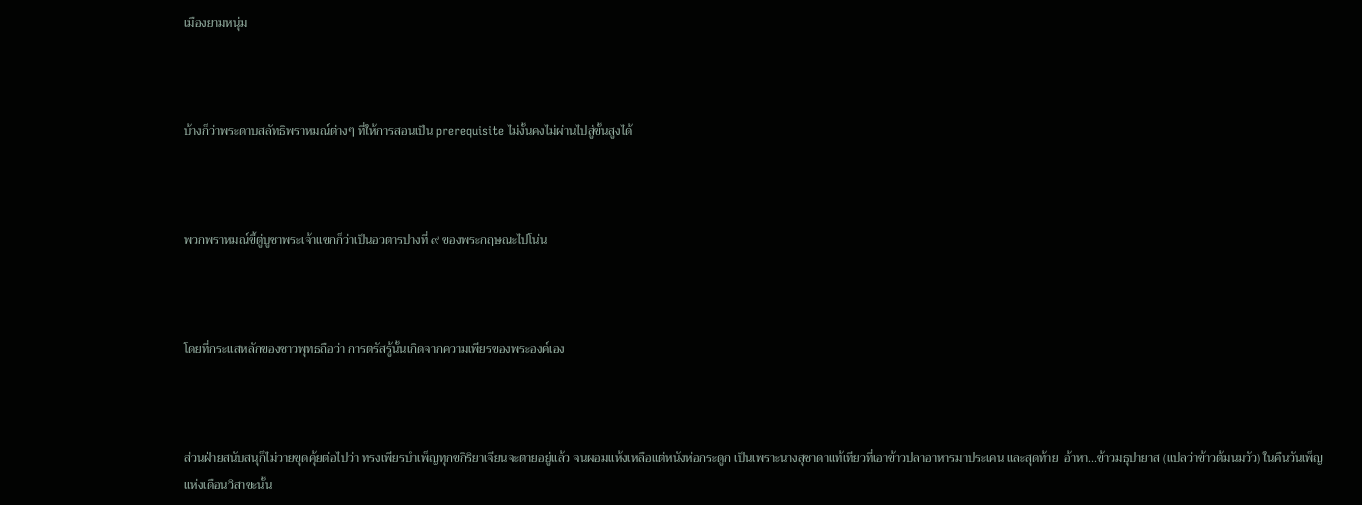เมืองยามหนุ่ม



บ้างก็ว่าพระดาบสลัทธิพราหมณ์ต่างๆ ที่ให้การสอนเป็น prerequisite ไม่งั้นคงไม่ผ่านไปสู่ขั้นสูงได้



พวกพราหมณ์ขี้ตู่บูชาพระเจ้าแขกก็ว่าเป็นอวตารปางที่ ๙ ของพระกฤษณะไปโน่น



โดยที่กระแสหลักของชาวพุทธถือว่า การตรัสรู้นั้นเกิดจากความเพียรของพระองค์เอง



ส่วนฝ่ายสนับสนุก็ไม่วายขุดคุ้ยต่อไปว่า ทรงเพียรบำเพ็ญทุกขกิริยาเจียนจะตายอยู่แล้ว จนผอมแห้งเหลือแต่หนังห่อกระดูก เป็นเพราะนางสุชาดาแท้เทียวที่เอาข้าวปลาอาหารมาประเคน และสุดท้าย  อ้าหา...ข้าวมธุปายาส (แปลว่าข้าวต้มนมวัว) ในคืนวันเพ็ญแห่งเดือนวิสาขะนั้น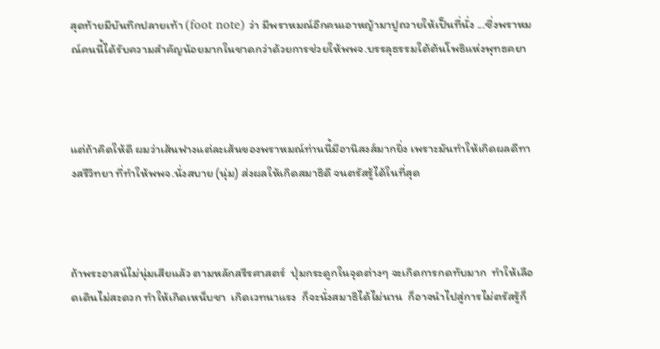สุดท้ายมีบันทึกปลายเท้า (foot note) ว่า มีพราหมณ์อีกคนเอาหญ้ามาปูถวายให้เป็นที่นั่ง ...ซึ่งพราหมณ์คนนี้ได้รับความสำคัญน้อยมากในชาดกว่าด้วยการช่วยให้พพจ.บรรลุธรรมใต้ต้นโพธิแห่งพุทธคยา



แต่ถ้าคิดให้ดี ผมว่าเส้นฟางแต่ละเส้นของพราหมณ์ท่านนี้มีอานิสงส์มากยิ่ง เพราะมันทำให้เกิดผลดีทางสรีวิทยา ที่ทำให้พพจ.นั่งสบาย (นุ่ม) ส่งผลให้เกิดสมาธิดี จนตรัสรู้ได้ในที่สุด



ถ้าพระอาสน์ไม่นุ่มเสียแล้ว ตามหลักสรีรศาสตร์  ปุ่มกระดูกในจุดต่างๆ จะเกิดการกดทับมาก  ทำให้เลือดเดินไม่สะดวก ทำให้เกิดเหน็บชา  เกิดเวทนาแรง  ก็จะนั่งสมาธิได้ไม่นาน  ก็อาจนำไปสู่การไม่ตรัสรู้ก็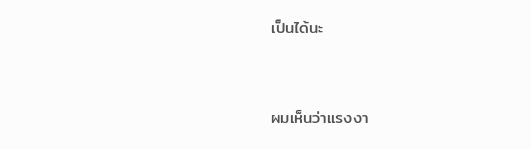เป็นได้นะ



ผมเห็นว่าแรงงา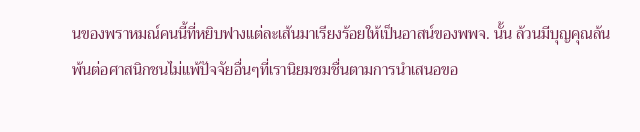นของพราหมณ์คนนี้ที่หยิบฟางแต่ละเส้นมาเรียงร้อยให้เป็นอาสน์ของพพจ. นั้น ล้วนมีบุญคุณล้นพ้นต่อศาสนิกชนไม่แพ้ปัจจัยอื่นๆที่เรานิยมชมชื่นตามการนำเสนอขอ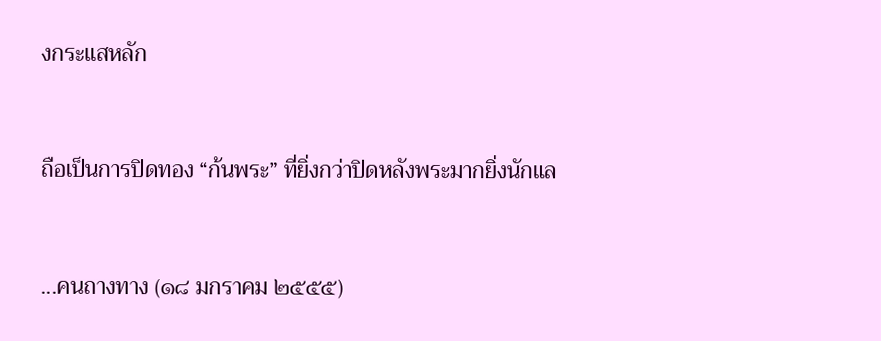งกระแสหลัก



ถือเป็นการปิดทอง “ก้นพระ” ที่ยิ่งกว่าปิดหลังพระมากยิ่งนักแล



...คนถางทาง (๑๘ มกราคม ๒๕๕๕)